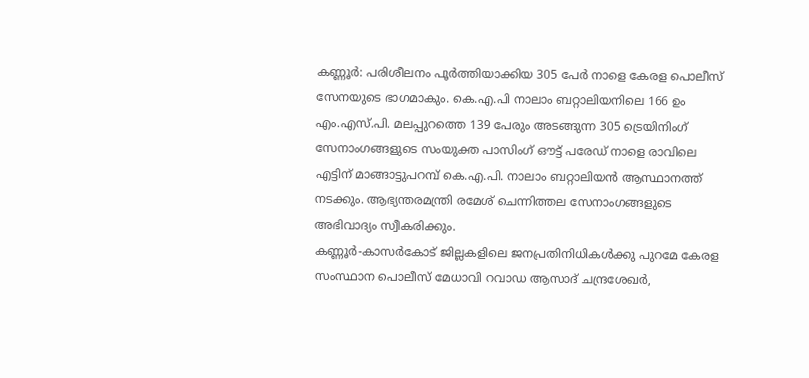കണ്ണൂർ: പരിശീലനം പൂർത്തിയാക്കിയ 305 പേർ നാളെ കേരള പൊലീസ് സേനയുടെ ഭാഗമാകും. കെ.എ.പി നാലാം ബറ്റാലിയനിലെ 166 ഉം എം.എസ്.പി. മലപ്പുറത്തെ 139 പേരും അടങ്ങുന്ന 305 ട്രെയിനിംഗ് സേനാംഗങ്ങളുടെ സംയുക്ത പാസിംഗ് ഔട്ട് പരേഡ് നാളെ രാവിലെ എട്ടിന് മാങ്ങാട്ടുപറമ്പ് കെ.എ.പി. നാലാം ബറ്റാലിയൻ ആസ്ഥാനത്ത് നടക്കും. ആഭ്യന്തരമന്ത്രി രമേശ് ചെന്നിത്തല സേനാംഗങ്ങളുടെ അഭിവാദ്യം സ്വീകരിക്കും.
കണ്ണൂർ-കാസർകോട് ജില്ലകളിലെ ജനപ്രതിനിധികൾക്കു പുറമേ കേരള സംസ്ഥാന പൊലീസ് മേധാവി റവാഡ ആസാദ് ചന്ദ്രശേഖർ,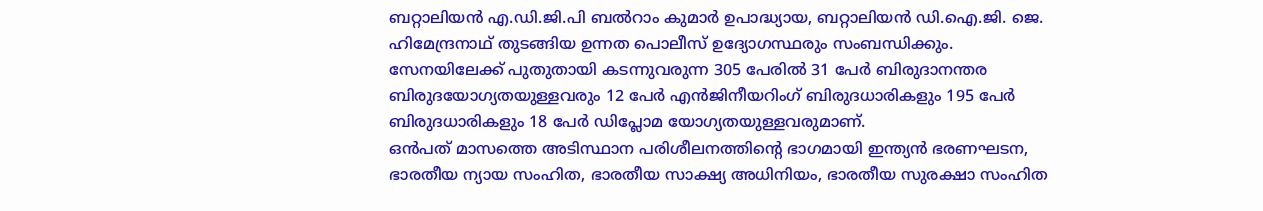ബറ്റാലിയൻ എ.ഡി.ജി.പി ബൽറാം കുമാർ ഉപാദ്ധ്യായ, ബറ്റാലിയൻ ഡി.ഐ.ജി. ജെ. ഹിമേന്ദ്രനാഥ് തുടങ്ങിയ ഉന്നത പൊലീസ് ഉദ്യോഗസ്ഥരും സംബന്ധിക്കും.
സേനയിലേക്ക് പുതുതായി കടന്നുവരുന്ന 305 പേരിൽ 31 പേർ ബിരുദാനന്തര ബിരുദയോഗ്യതയുള്ളവരും 12 പേർ എൻജിനീയറിംഗ് ബിരുദധാരികളും 195 പേർ ബിരുദധാരികളും 18 പേർ ഡിപ്ലോമ യോഗ്യതയുള്ളവരുമാണ്.
ഒൻപത് മാസത്തെ അടിസ്ഥാന പരിശീലനത്തിന്റെ ഭാഗമായി ഇന്ത്യൻ ഭരണഘടന, ഭാരതീയ ന്യായ സംഹിത, ഭാരതീയ സാക്ഷ്യ അധിനിയം, ഭാരതീയ സുരക്ഷാ സംഹിത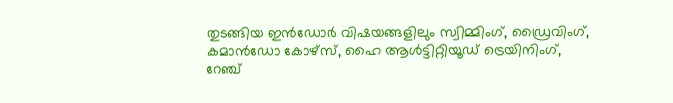തുടങ്ങിയ ഇൻഡോർ വിഷയങ്ങളിലും സ്വിമ്മിംഗ്, ഡ്രൈവിംഗ്, കമാൻഡോ കോഴ്സ്, ഹൈ ആൾട്ടിറ്റിയൂഡ് ട്രെയിനിംഗ്, റേഞ്ച്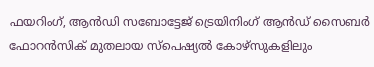ഫയറിംഗ്, ആൻഡി സബോട്ടേജ് ട്രെയിനിംഗ് ആൻഡ് സൈബർ ഫോറൻസിക് മുതലായ സ്പെഷ്യൽ കോഴ്സുകളിലും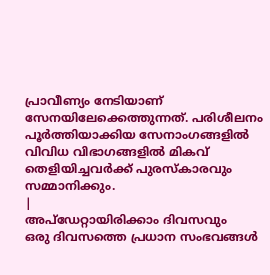പ്രാവീണ്യം നേടിയാണ് സേനയിലേക്കെത്തുന്നത്. പരിശീലനം പൂർത്തിയാക്കിയ സേനാംഗങ്ങളിൽ വിവിധ വിഭാഗങ്ങളിൽ മികവ് തെളിയിച്ചവർക്ക് പുരസ്കാരവും സമ്മാനിക്കും.
|
അപ്ഡേറ്റായിരിക്കാം ദിവസവും
ഒരു ദിവസത്തെ പ്രധാന സംഭവങ്ങൾ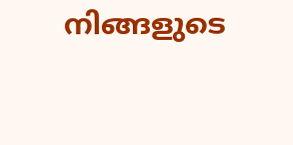നിങ്ങളുടെ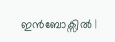ഇൻബോക്സിൽ |